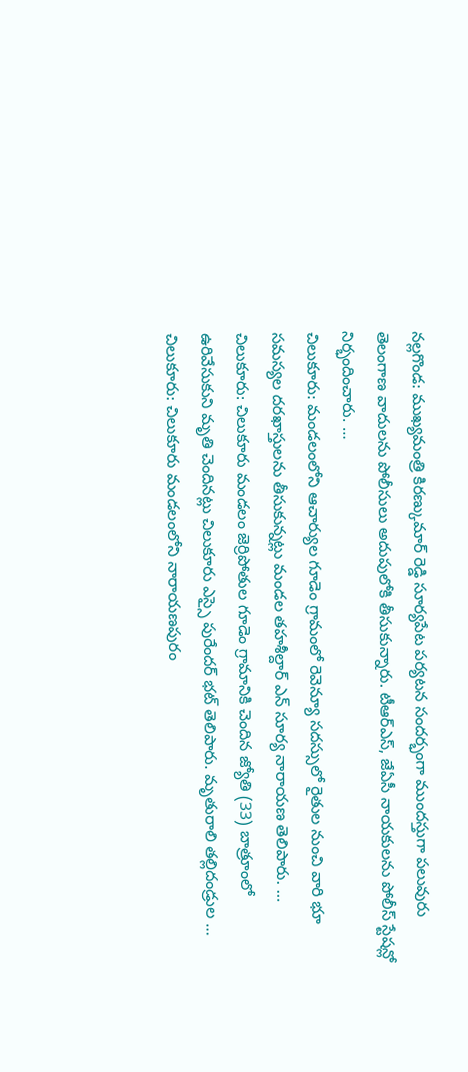నల్లగొండ: ముఖ్యమంత్రి కిరణ్కుమార్ రెడ్డి సూర్యపేట పర్యటన సందర్భంగా ముందస్తుగా పలువురు తెలంగాణ వాదులను పోలీసులు అదుపులోకి తీసుకున్నారు. టీఆర్ఎస్, జేఏసీ నాయకులను పోలీస్ స్టేషన్లో నిర్భందించారు. …
చిలుకూరు: మండలంలోని ఆచార్యుల గూడెం గ్రామంలో రెవెన్యూ సదస్సులో రైతుల నుంచి వారి భూ సమస్యల దరఖాస్తులను తీసుకున్నట్లు మండల తహశీల్దార్ ఎన్ సూర్య నారాయణ తెలిపారు. …
చిలుకూరు: చిలుకూరు మండలం జెర్రిపోతుల గూడెం గ్రామానికి చెందిన జ్యోతి (33) బాత్రూంలో ఉరివేసుకుని మృతి చెందినట్లు చిలుకూరు ఎస్సై పురేందర్ భట్ తెలిపారు. మృతురాలి తల్లిదండ్రుల …
చిలుకూరు: చిలుకూరు మండలంలోని నారాయణపురం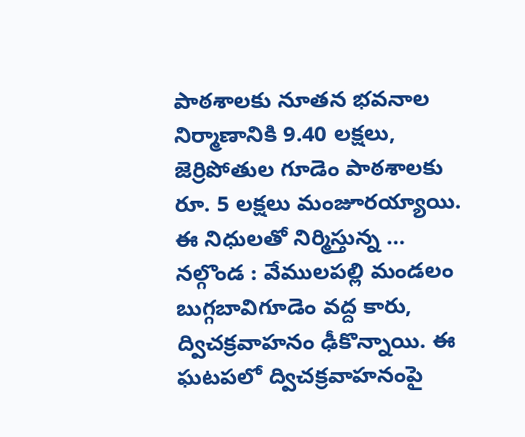పాఠశాలకు నూతన భవనాల నిర్మాణానికి 9.40 లక్షలు, జెర్రిపోతుల గూడెం పాఠశాలకు రూ. 5 లక్షలు మంజూరయ్యాయి. ఈ నిధులతో నిర్మిస్తున్న …
నల్గొండ : వేములపల్లి మండలం బుగ్గబావిగూడెం వద్ద కారు, ద్విచక్రవాహనం ఢీకొన్నాయి. ఈ ఘటపలో ద్విచక్రవాహనంపై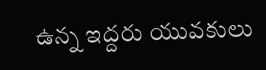ఉన్న ఇద్దరు యువకులు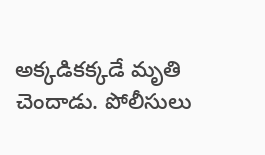అక్కడికక్కడే మృతి చెందాడు. పోలీసులు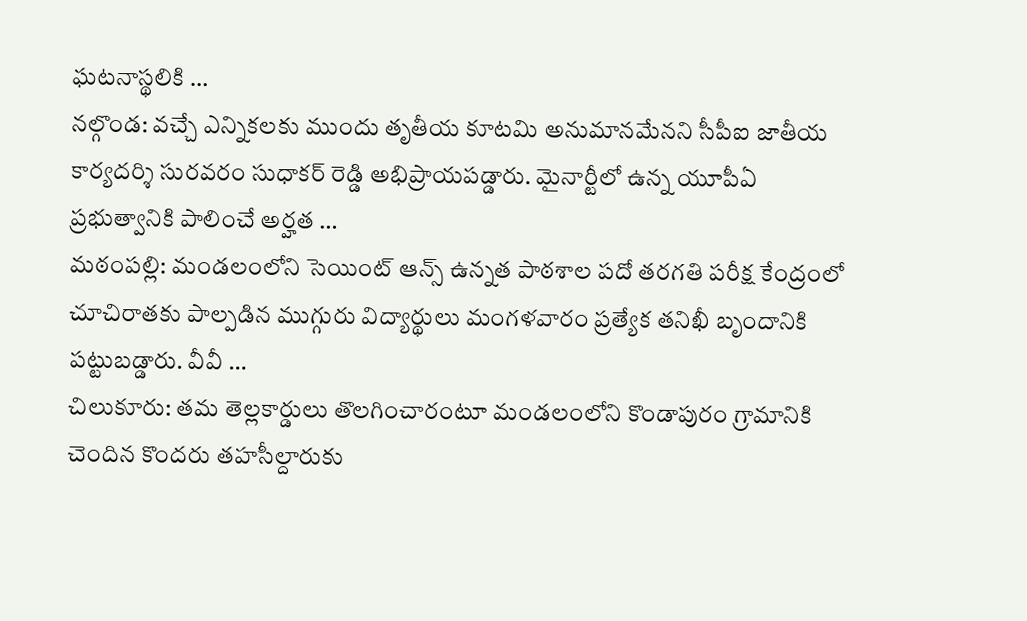ఘటనాస్థలికి …
నల్గొండ: వచ్చే ఎన్నికలకు ముందు తృతీయ కూటమి అనుమానమేనని సీపీఐ జాతీయ కార్యదర్శి సురవరం సుధాకర్ రెడ్డి అభిప్రాయపడ్డారు. మైనార్టీలో ఉన్న యూపీఏ ప్రభుత్వానికి పాలించే అర్హత …
మఠంపల్లి: మండలంలోని సెయింట్ ఆన్స్ ఉన్నత పాఠశాల పదో తరగతి పరీక్ష కేంద్రంలో చూచిరాతకు పాల్పడిన ముగ్గురు విద్యార్థులు మంగళవారం ప్రత్యేక తనిఖీ బృందానికి పట్టుబడ్డారు. వీవీ …
చిలుకూరు: తమ తెల్లకార్డులు తొలగించారంటూ మండలంలోని కొండాపురం గ్రామానికి చెందిన కొందరు తహసీల్దారుకు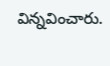విన్నవించారు.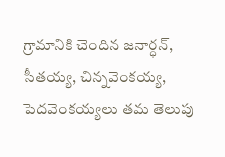గ్రామానికి చెందిన జనార్ధన్, సీతయ్య, చిన్నవెంకయ్య, పెదవెంకయ్యలు తమ తెలుపు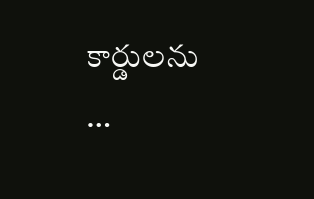కార్డులను …